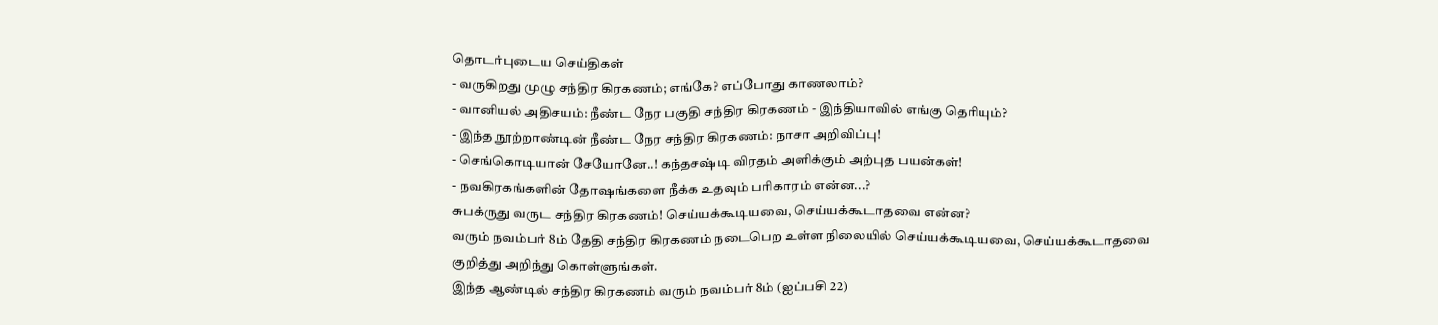தொடர்புடைய செய்திகள்
- வருகிறது முழு சந்திர கிரகணம்; எங்கே? எப்போது காணலாம்?
- வானியல் அதிசயம்: நீண்ட நேர பகுதி சந்திர கிரகணம் - இந்தியாவில் எங்கு தெரியும்?
- இந்த நூற்றாண்டின் நீண்ட நேர சந்திர கிரகணம்: நாசா அறிவிப்பு!
- செங்கொடியான் சேயோனே..! கந்தசஷ்டி விரதம் அளிக்கும் அற்புத பயன்கள்!
- நவகிரகங்களின் தோஷங்களை நீக்க உதவும் பரிகாரம் என்ன...?
சுபக்ருது வருட சந்திர கிரகணம்! செய்யக்கூடியவை, செய்யக்கூடாதவை என்ன?
வரும் நவம்பர் 8ம் தேதி சந்திர கிரகணம் நடைபெற உள்ள நிலையில் செய்யக்கூடியவை, செய்யக்கூடாதவை குறித்து அறிந்து கொள்ளுங்கள்.
இந்த ஆண்டில் சந்திர கிரகணம் வரும் நவம்பர் 8ம் (ஐப்பசி 22)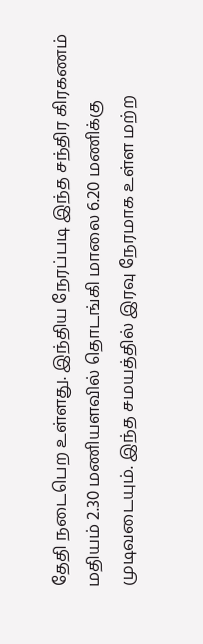தேதி நடைபெற உள்ளது. இந்திய நேரப்படி இந்த சந்திர கிரகணம் மதியம் 2.30 மணியளவில் தொடங்கி மாலை 6.20 மணிக்கு முடிவடையும். இந்த சமயத்தில் இரவு நேரமாக உள்ள மற்ற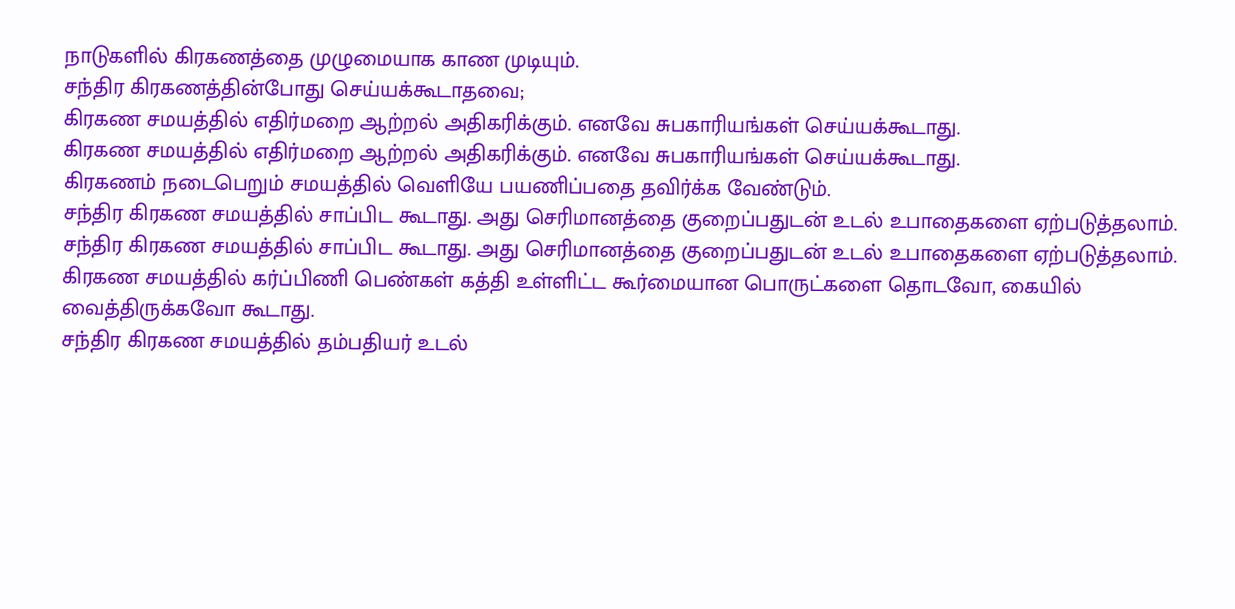நாடுகளில் கிரகணத்தை முழுமையாக காண முடியும்.
சந்திர கிரகணத்தின்போது செய்யக்கூடாதவை;
கிரகண சமயத்தில் எதிர்மறை ஆற்றல் அதிகரிக்கும். எனவே சுபகாரியங்கள் செய்யக்கூடாது.
கிரகண சமயத்தில் எதிர்மறை ஆற்றல் அதிகரிக்கும். எனவே சுபகாரியங்கள் செய்யக்கூடாது.
கிரகணம் நடைபெறும் சமயத்தில் வெளியே பயணிப்பதை தவிர்க்க வேண்டும்.
சந்திர கிரகண சமயத்தில் சாப்பிட கூடாது. அது செரிமானத்தை குறைப்பதுடன் உடல் உபாதைகளை ஏற்படுத்தலாம்.
சந்திர கிரகண சமயத்தில் சாப்பிட கூடாது. அது செரிமானத்தை குறைப்பதுடன் உடல் உபாதைகளை ஏற்படுத்தலாம்.
கிரகண சமயத்தில் கர்ப்பிணி பெண்கள் கத்தி உள்ளிட்ட கூர்மையான பொருட்களை தொடவோ, கையில் வைத்திருக்கவோ கூடாது.
சந்திர கிரகண சமயத்தில் தம்பதியர் உடல்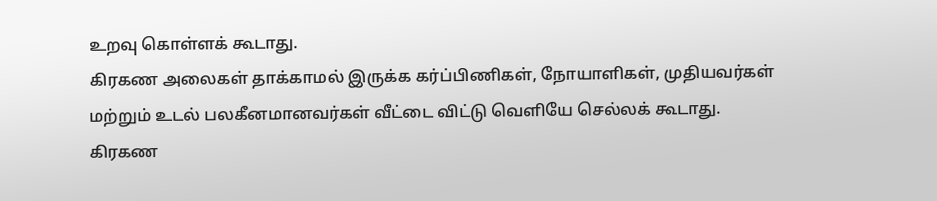உறவு கொள்ளக் கூடாது.
கிரகண அலைகள் தாக்காமல் இருக்க கர்ப்பிணிகள், நோயாளிகள், முதியவர்கள் மற்றும் உடல் பலகீனமானவர்கள் வீட்டை விட்டு வெளியே செல்லக் கூடாது.
கிரகண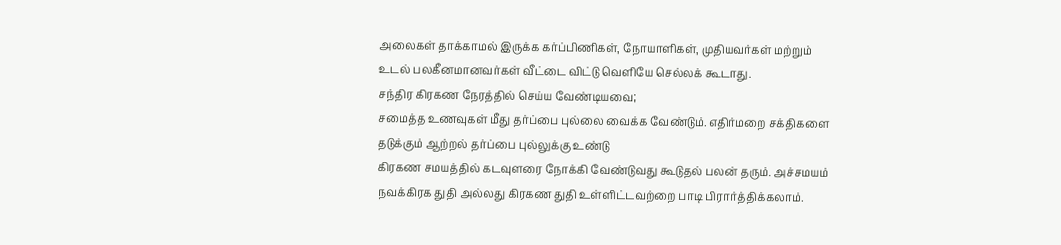அலைகள் தாக்காமல் இருக்க கர்ப்பிணிகள், நோயாளிகள், முதியவர்கள் மற்றும் உடல் பலகீனமானவர்கள் வீட்டை விட்டு வெளியே செல்லக் கூடாது.
சந்திர கிரகண நேரத்தில் செய்ய வேண்டியவை;
சமைத்த உணவுகள் மீது தர்ப்பை புல்லை வைக்க வேண்டும். எதிர்மறை சக்திகளை தடுக்கும் ஆற்றல் தர்ப்பை புல்லுக்கு உண்டு
கிரகண சமயத்தில் கடவுளரை நோக்கி வேண்டுவது கூடுதல் பலன் தரும். அச்சமயம் நவக்கிரக துதி அல்லது கிரகண துதி உள்ளிட்டவற்றை பாடி பிரார்த்திக்கலாம்.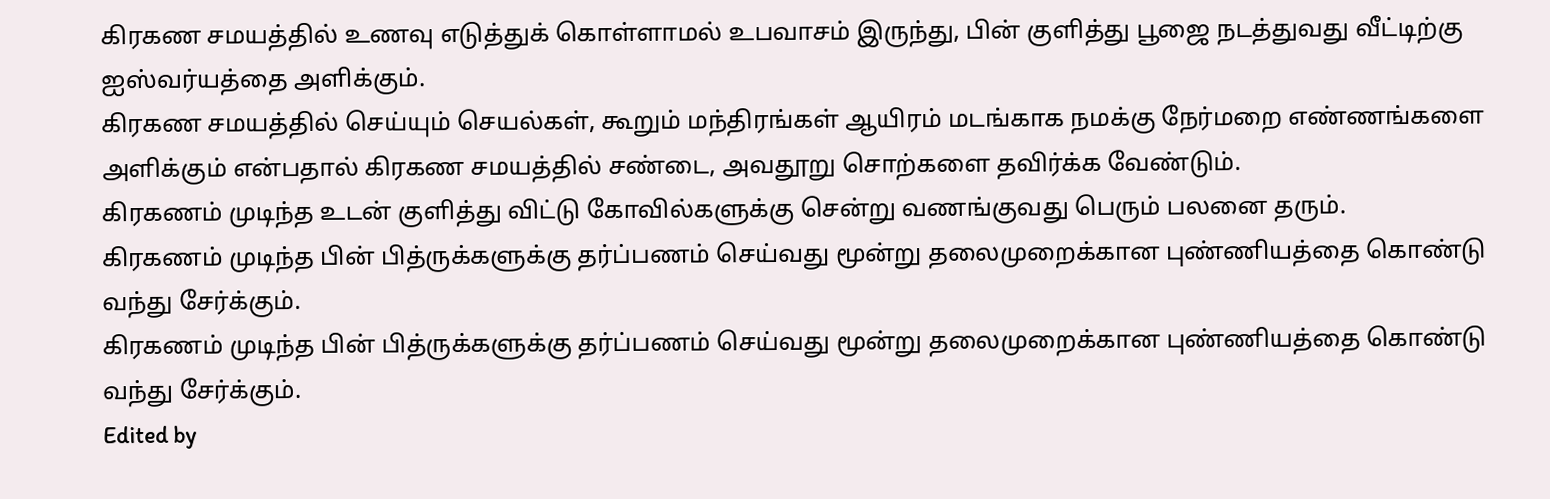கிரகண சமயத்தில் உணவு எடுத்துக் கொள்ளாமல் உபவாசம் இருந்து, பின் குளித்து பூஜை நடத்துவது வீட்டிற்கு ஐஸ்வர்யத்தை அளிக்கும்.
கிரகண சமயத்தில் செய்யும் செயல்கள், கூறும் மந்திரங்கள் ஆயிரம் மடங்காக நமக்கு நேர்மறை எண்ணங்களை அளிக்கும் என்பதால் கிரகண சமயத்தில் சண்டை, அவதூறு சொற்களை தவிர்க்க வேண்டும்.
கிரகணம் முடிந்த உடன் குளித்து விட்டு கோவில்களுக்கு சென்று வணங்குவது பெரும் பலனை தரும்.
கிரகணம் முடிந்த பின் பித்ருக்களுக்கு தர்ப்பணம் செய்வது மூன்று தலைமுறைக்கான புண்ணியத்தை கொண்டு வந்து சேர்க்கும்.
கிரகணம் முடிந்த பின் பித்ருக்களுக்கு தர்ப்பணம் செய்வது மூன்று தலைமுறைக்கான புண்ணியத்தை கொண்டு வந்து சேர்க்கும்.
Edited by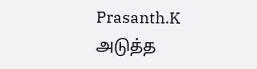Prasanth.K
அடுத்த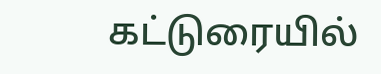கட்டுரையில்